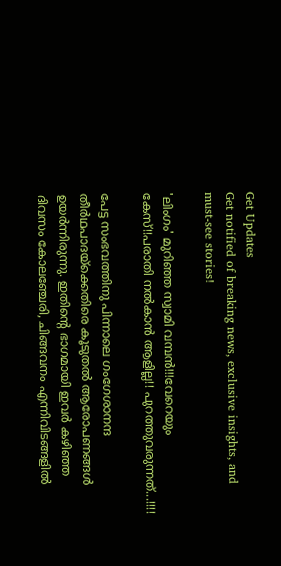Get Updates
Get notified of breaking news, exclusive insights, and must-see stories!

'ലിംഗം' മുറിഞ്ഞ സ്വാമി വമ്പന്‍!!!വേറെയും കേസ്!!പരാതി നല്‍കാന്‍ ആളില്ല!! പുറത്തുവരുന്നത്...!!!!

പേട്ട സംഭവത്തിനു പിന്നാലെ ഗംഗേശാനന്ദ തീര്‍ഥപാദയ്‌ക്കെതിരെ കൂടുതല്‍ ആരോപണങ്ങള്‍ ഉയര്‍ന്നിരുന്നു. ഇതിന്റെ ഭാഗമായി ഇവര്‍ കഴിഞ്ഞ ദിവസം കോലഞ്ചേരി, ചിങ്ങവനം എന്നിവിടങ്ങളില്‍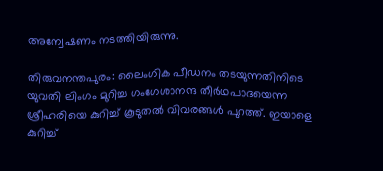അന്വേഷണം നടത്തിയിരുന്നു.

തിരുവനന്തപുരം: ലൈംഗിക പീഡനം തടയുന്നതിനിടെ യുവതി ലിംഗം മുറിച്ച ഗംഗേശാനന്ദ തീര്‍ഥപാദയെന്ന ശ്രീഹരിയെ കുറിച്ച് കൂടുതല്‍ വിവരങ്ങള്‍ പുറത്ത്. ഇയാളെ കുറിച്ച്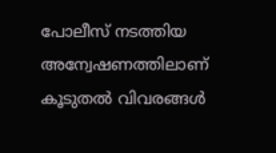പോലീസ് നടത്തിയ അന്വേഷണത്തിലാണ് കൂടുതല്‍ വിവരങ്ങള്‍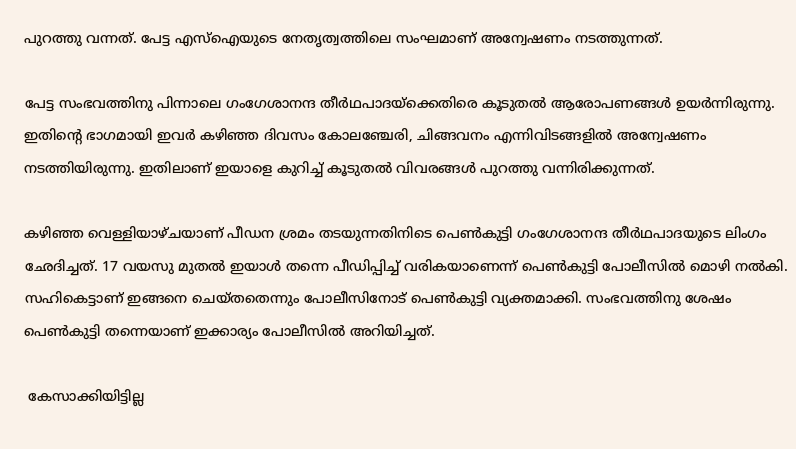പുറത്തു വന്നത്. പേട്ട എസ്‌ഐയുടെ നേതൃത്വത്തിലെ സംഘമാണ് അന്വേഷണം നടത്തുന്നത്.

പേട്ട സംഭവത്തിനു പിന്നാലെ ഗംഗേശാനന്ദ തീര്‍ഥപാദയ്‌ക്കെതിരെ കൂടുതല്‍ ആരോപണങ്ങള്‍ ഉയര്‍ന്നിരുന്നു. ഇതിന്റെ ഭാഗമായി ഇവര്‍ കഴിഞ്ഞ ദിവസം കോലഞ്ചേരി, ചിങ്ങവനം എന്നിവിടങ്ങളില്‍ അന്വേഷണം നടത്തിയിരുന്നു. ഇതിലാണ് ഇയാളെ കുറിച്ച് കൂടുതല്‍ വിവരങ്ങള്‍ പുറത്തു വന്നിരിക്കുന്നത്.

കഴിഞ്ഞ വെള്ളിയാഴ്ചയാണ് പീഡന ശ്രമം തടയുന്നതിനിടെ പെണ്‍കുട്ടി ഗംഗേശാനന്ദ തീര്‍ഥപാദയുടെ ലിംഗം ഛേദിച്ചത്. 17 വയസു മുതല്‍ ഇയാള്‍ തന്നെ പീഡിപ്പിച്ച് വരികയാണെന്ന് പെണ്‍കുട്ടി പോലീസില്‍ മൊഴി നല്‍കി. സഹികെട്ടാണ് ഇങ്ങനെ ചെയ്തതെന്നും പോലീസിനോട് പെണ്‍കുട്ടി വ്യക്തമാക്കി. സംഭവത്തിനു ശേഷം പെണ്‍കുട്ടി തന്നെയാണ് ഇക്കാര്യം പോലീസില്‍ അറിയിച്ചത്.

 കേസാക്കിയിട്ടില്ല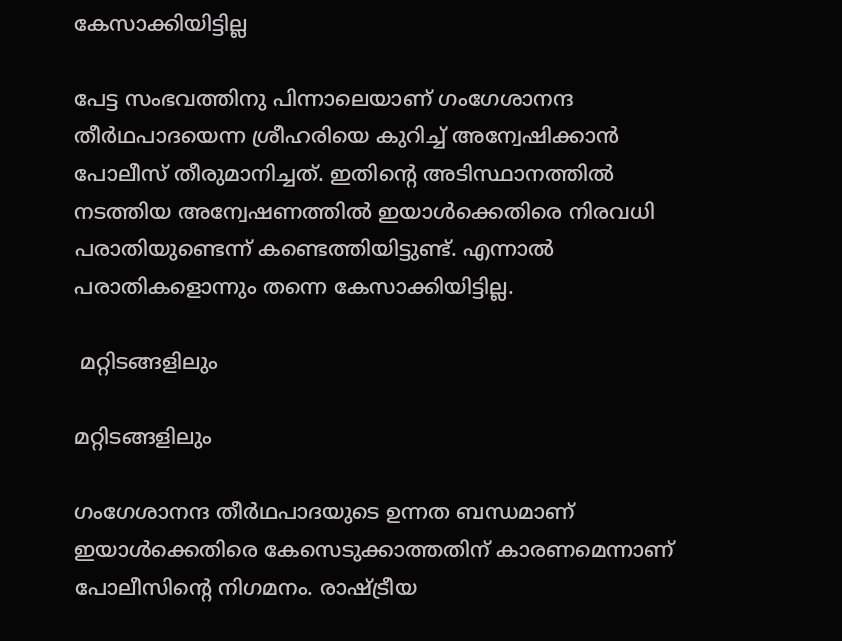കേസാക്കിയിട്ടില്ല

പേട്ട സംഭവത്തിനു പിന്നാലെയാണ് ഗംഗേശാനന്ദ തീര്‍ഥപാദയെന്ന ശ്രീഹരിയെ കുറിച്ച് അന്വേഷിക്കാന്‍ പോലീസ് തീരുമാനിച്ചത്. ഇതിന്റെ അടിസ്ഥാനത്തില്‍ നടത്തിയ അന്വേഷണത്തില്‍ ഇയാള്‍ക്കെതിരെ നിരവധി പരാതിയുണ്ടെന്ന് കണ്ടെത്തിയിട്ടുണ്ട്. എന്നാല്‍ പരാതികളൊന്നും തന്നെ കേസാക്കിയിട്ടില്ല.

 മറ്റിടങ്ങളിലും

മറ്റിടങ്ങളിലും

ഗംഗേശാനന്ദ തീര്‍ഥപാദയുടെ ഉന്നത ബന്ധമാണ് ഇയാള്‍ക്കെതിരെ കേസെടുക്കാത്തതിന് കാരണമെന്നാണ് പോലീസിന്റെ നിഗമനം. രാഷ്ട്രീയ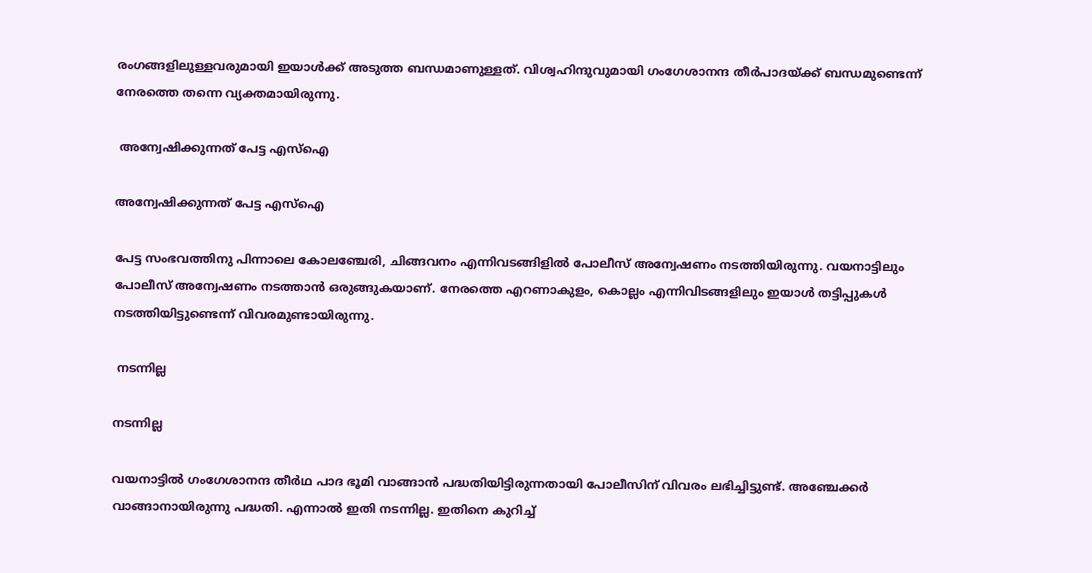രംഗങ്ങളിലുള്ളവരുമായി ഇയാള്‍ക്ക് അടുത്ത ബന്ധമാണുള്ളത്. വിശ്വഹിന്ദുവുമായി ഗംഗേശാനന്ദ തീര്‍പാദയ്ക്ക് ബന്ധമുണ്ടെന്ന് നേരത്തെ തന്നെ വ്യക്തമായിരുന്നു.

 അന്വേഷിക്കുന്നത് പേട്ട എസ്‌ഐ

അന്വേഷിക്കുന്നത് പേട്ട എസ്‌ഐ

പേട്ട സംഭവത്തിനു പിന്നാലെ കോലഞ്ചേരി, ചിങ്ങവനം എന്നിവടങ്ങിളില്‍ പോലീസ് അന്വേഷണം നടത്തിയിരുന്നു. വയനാട്ടിലും പോലീസ് അന്വേഷണം നടത്താന്‍ ഒരുങ്ങുകയാണ്. നേരത്തെ എറണാകുളം, കൊല്ലം എന്നിവിടങ്ങളിലും ഇയാള്‍ തട്ടിപ്പുകള്‍ നടത്തിയിട്ടുണ്ടെന്ന് വിവരമുണ്ടായിരുന്നു.

 നടന്നില്ല

നടന്നില്ല

വയനാട്ടില്‍ ഗംഗേശാനന്ദ തീര്‍ഥ പാദ ഭൂമി വാങ്ങാന്‍ പദ്ധതിയിട്ടിരുന്നതായി പോലീസിന് വിവരം ലഭിച്ചിട്ടുണ്ട്. അഞ്ചേക്കര്‍ വാങ്ങാനായിരുന്നു പദ്ധതി. എന്നാല്‍ ഇതി നടന്നില്ല. ഇതിനെ കുറിച്ച്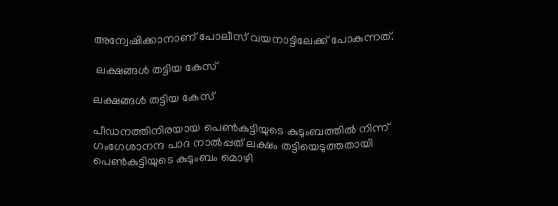അന്വേഷിക്കാനാണ് പോലീസ് വയനാട്ടിലേക്ക് പോകുന്നത്.

 ലക്ഷങ്ങള്‍ തട്ടിയ കേസ്

ലക്ഷങ്ങള്‍ തട്ടിയ കേസ്

പീഡനത്തിനിരയായ പെണ്‍കുട്ടിയുടെ കുടുംബത്തില്‍ നിന്ന് ഗംഗേശാനന്ദ പാദ നാല്‍പ്പത് ലക്ഷം തട്ടിയെടുത്തതായി പെണ്‍കുട്ടിയുടെ കുടുംബം മൊഴി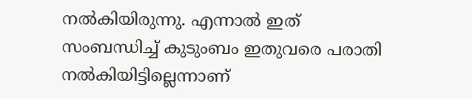നല്‍കിയിരുന്നു. എന്നാല്‍ ഇത് സംബന്ധിച്ച് കുടുംബം ഇതുവരെ പരാതി നല്‍കിയിട്ടില്ലെന്നാണ്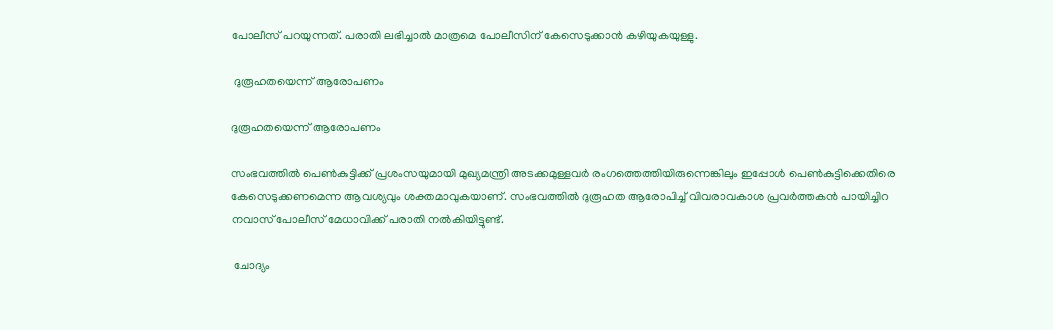പോലീസ് പറയുന്നത്. പരാതി ലഭിച്ചാല്‍ മാത്രമെ പോലീസിന് കേസെടുക്കാന്‍ കഴിയുകയുള്ളു.

 ദുരൂഹതയെന്ന് ആരോപണം

ദുരൂഹതയെന്ന് ആരോപണം

സംഭവത്തില്‍ പെണ്‍കുട്ടിക്ക് പ്രശംസയുമായി മുഖ്യമന്ത്രി അടക്കമുള്ളവര്‍ രംഗത്തെത്തിയിരുന്നെങ്കിലും ഇപ്പോള്‍ പെണ്‍കുട്ടിക്കെതിരെ കേസെടുക്കണമെന്ന ആവശ്യവും ശക്തമാവുകയാണ്. സംഭവത്തില്‍ ദുരൂഹത ആരോപിച്ച് വിവരാവകാശ പ്രവര്‍ത്തകന്‍ പായിച്ചിറ നവാസ് പോലീസ് മേധാവിക്ക് പരാതി നല്‍കിയിട്ടുണ്ട്.

 ചോദ്യം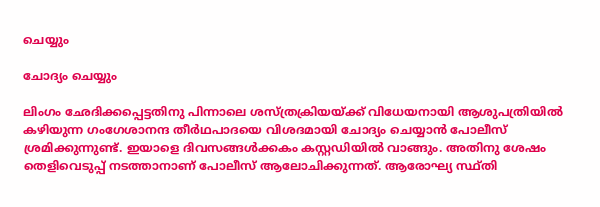ചെയ്യും

ചോദ്യം ചെയ്യും

ലിംഗം ഛേദിക്കപ്പെട്ടതിനു പിന്നാലെ ശസ്ത്രക്രിയയ്ക്ക് വിധേയനായി ആശുപത്രിയില്‍ കഴിയുന്ന ഗംഗേശാനന്ദ തീര്‍ഥപാദയെ വിശദമായി ചോദ്യം ചെയ്യാന്‍ പോലീസ് ശ്രമിക്കുന്നുണ്ട്. ഇയാളെ ദിവസങ്ങള്‍ക്കകം കസ്റ്റഡിയില്‍ വാങ്ങും. അതിനു ശേഷം തെളിവെടുപ്പ് നടത്താനാണ് പോലീസ് ആലോചിക്കുന്നത്. ആരോഘ്യ സ്ഥ്തി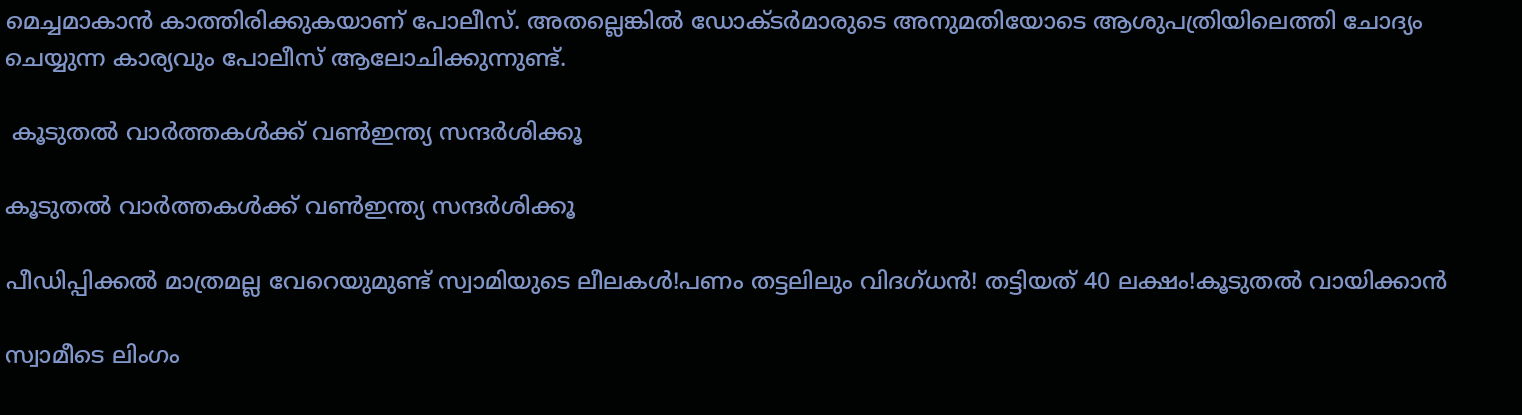മെച്ചമാകാന്‍ കാത്തിരിക്കുകയാണ് പോലീസ്. അതല്ലെങ്കില്‍ ഡോക്ടര്‍മാരുടെ അനുമതിയോടെ ആശുപത്രിയിലെത്തി ചോദ്യം ചെയ്യുന്ന കാര്യവും പോലീസ് ആലോചിക്കുന്നുണ്ട്.

 കൂടുതല്‍ വാര്‍ത്തകള്‍ക്ക് വണ്‍ഇന്ത്യ സന്ദര്‍ശിക്കൂ

കൂടുതല്‍ വാര്‍ത്തകള്‍ക്ക് വണ്‍ഇന്ത്യ സന്ദര്‍ശിക്കൂ

പീഡിപ്പിക്കല്‍ മാത്രമല്ല വേറെയുമുണ്ട് സ്വാമിയുടെ ലീലകള്‍!പണം തട്ടലിലും വിദഗ്ധന്‍! തട്ടിയത് 40 ലക്ഷം!കൂടുതല്‍ വായിക്കാന്‍

സ്വാമീടെ ലിംഗം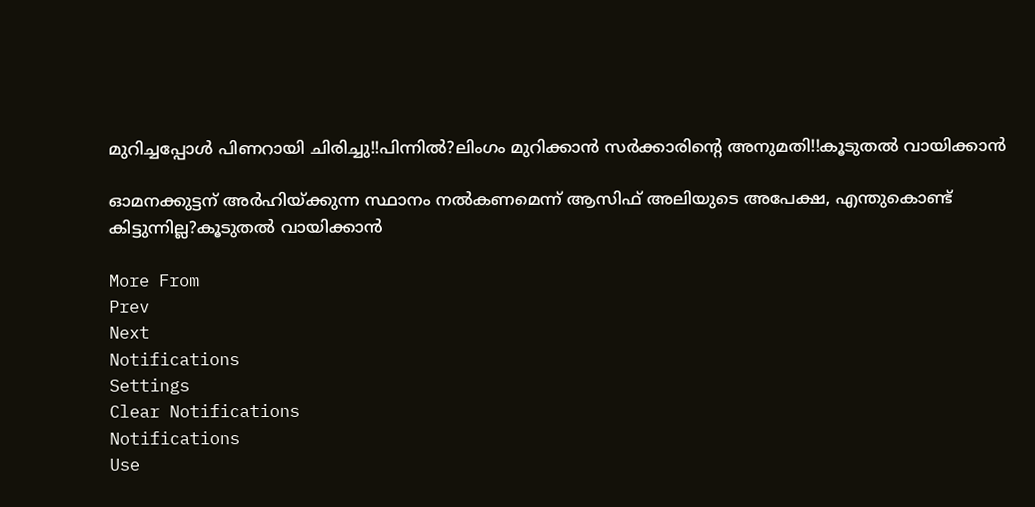മുറിച്ചപ്പോള്‍ പിണറായി ചിരിച്ചു!!പിന്നില്‍?ലിംഗം മുറിക്കാന്‍ സര്‍ക്കാരിന്റെ അനുമതി!!കൂടുതല്‍ വായിക്കാന്‍

ഓമനക്കുട്ടന് അര്‍ഹിയ്ക്കുന്ന സ്ഥാനം നല്‍കണമെന്ന് ആസിഫ് അലിയുടെ അപേക്ഷ, എന്തുകൊണ്ട് കിട്ടുന്നില്ല?കൂടുതല്‍ വായിക്കാന്‍

More From
Prev
Next
Notifications
Settings
Clear Notifications
Notifications
Use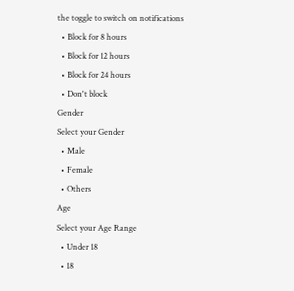the toggle to switch on notifications
  • Block for 8 hours
  • Block for 12 hours
  • Block for 24 hours
  • Don't block
Gender
Select your Gender
  • Male
  • Female
  • Others
Age
Select your Age Range
  • Under 18
  • 18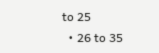to 25
  • 26 to 35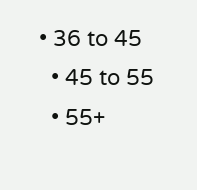• 36 to 45
  • 45 to 55
  • 55+